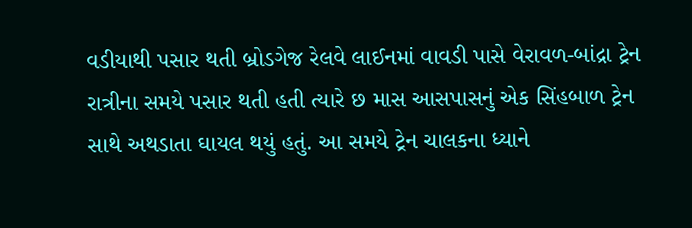વડીયાથી પસાર થતી બ્રોડગેજ રેલવે લાઈનમાં વાવડી પાસે વેરાવળ-બાંદ્રા ટ્રેન રાત્રીના સમયે પસાર થતી હતી ત્યારે છ માસ આસપાસનું એક સિંહબાળ ટ્રેન સાથે અથડાતા ઘાયલ થયું હતું. આ સમયે ટ્રેન ચાલકના ધ્યાને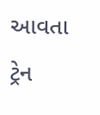આવતા ટ્રેન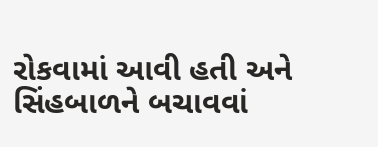રોકવામાં આવી હતી અને સિંહબાળને બચાવવાં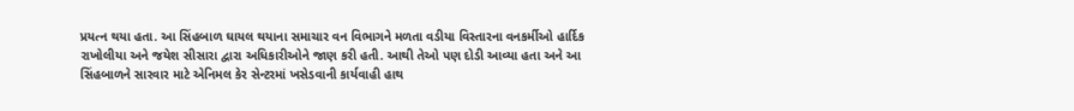પ્રયત્ન થયા હતા. આ સિંહબાળ ઘાયલ થયાના સમાચાર વન વિભાગને મળતા વડીયા વિસ્તારના વનકર્મીઓ હાર્દિક રાખોલીયા અને જયેશ સીસારા દ્વારા અધિકારીઓને જાણ કરી હતી. આથી તેઓ પણ દોડી આવ્યા હતા અને આ સિંહબાળને સારવાર માટે એનિમલ કેર સેન્ટરમાં ખસેડવાની કાર્યવાહી હાથ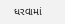ધરવામાં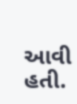આવી હતી.